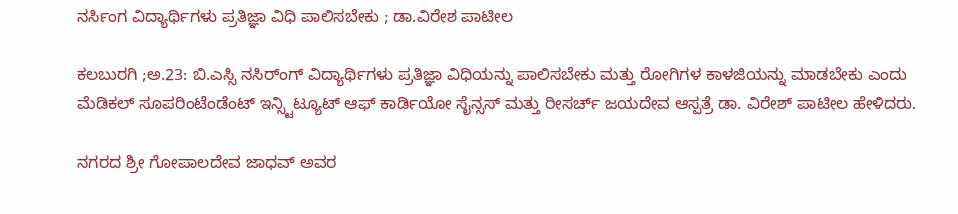ನರ್ಸಿಂಗ ವಿದ್ಯಾರ್ಥಿಗಳು ಪ್ರತಿಜ್ಞಾ ವಿಧಿ ಪಾಲಿಸಬೇಕು ; ಡಾ.ವಿರೇಶ ಪಾಟೀಲ

ಕಲಬುರಗಿ ;ಅ.23: ಬಿ.ಎಸ್ಸಿ ನಸಿರ್ಂಗ್ ವಿದ್ಯಾರ್ಥಿಗಳು ಪ್ರತಿಜ್ಞಾ ವಿಧಿಯನ್ನು ಪಾಲಿಸಬೇಕು ಮತ್ತು ರೋಗಿಗಳ ಕಾಳಜಿಯನ್ನು ಮಾಡಬೇಕು ಎಂದು ಮೆಡಿಕಲ್ ಸೂಪರಿಂಟೆಂಡೆಂಟ್ ಇನ್ಸ್ಟಿಟ್ಯೂಟ್ ಆಫ್ ಕಾರ್ಡಿಯೋ ಸೈನ್ಸಸ್ ಮತ್ತು ರೀಸರ್ಚ್ ಜಯದೇವ ಆಸ್ಪತ್ರೆ ಡಾ. ವಿರೇಶ್ ಪಾಟೀಲ ಹೇಳಿದರು.

ನಗರದ ಶ್ರೀ ಗೋಪಾಲದೇವ ಜಾಧವ್ ಅವರ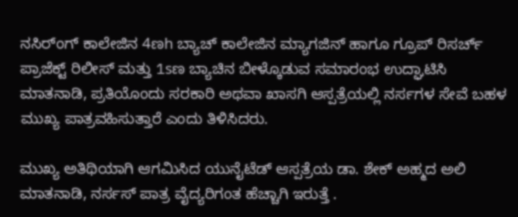ನಸಿರ್ಂಗ್ ಕಾಲೇಜಿನ 4ಣh ಬ್ಯಾಚ್ ಕಾಲೇಜಿನ ಮ್ಯಾಗಜಿನ್ ಹಾಗೂ ಗ್ರೂಪ್ ರಿಸರ್ಚ್ ಪ್ರಾಜೆಕ್ಟ್ ರಿಲೀಸ್ ಮತ್ತು 1sಣ ಬ್ಯಾಚಿನ ಬೀಳ್ಕೊಡುವ ಸಮಾರಂಭ ಉದ್ಘಾಟಿಸಿ ಮಾತನಾಡಿ, ಪ್ರತಿಯೊಂದು ಸರಕಾರಿ ಅಥವಾ ಖಾಸಗಿ ಆಸ್ಪತ್ರೆಯಲ್ಲಿ ನರ್ಸಗಳ ಸೇವೆ ಬಹಳ ಮುಖ್ಯ ಪಾತ್ರವಹಿಸುತ್ತಾರೆ ಎಂದು ತಿಳಿಸಿದರು.

ಮುಖ್ಯ ಅತಿಥಿಯಾಗಿ ಆಗಮಿಸಿದ ಯುನೈಟೆಡ್ ಆಸ್ಪತ್ರೆಯ ಡಾ. ಶೇಕ್ ಅಹ್ಮದ ಅಲಿ ಮಾತನಾಡಿ, ನರ್ಸಸ್ ಪಾತ್ರ ವೈದ್ಯರಿಗಂತ ಹೆಚ್ಚಾಗಿ ಇರುತ್ತೆ .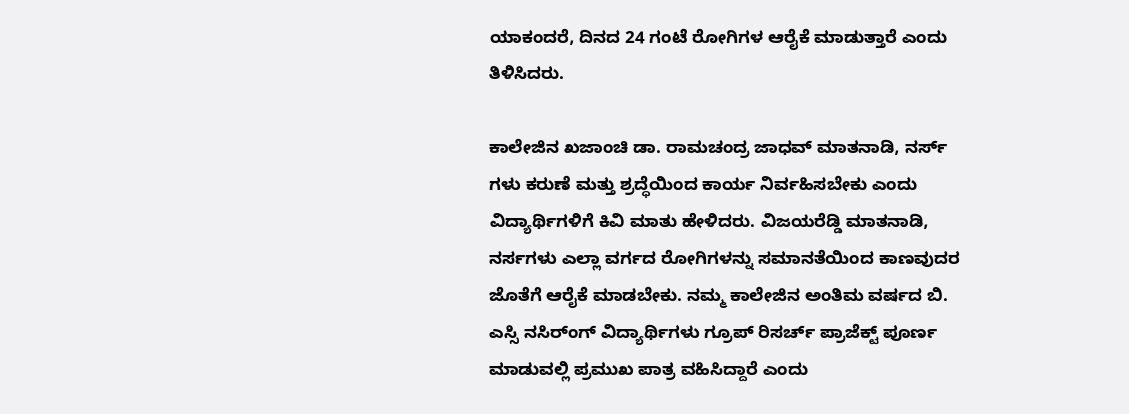ಯಾಕಂದರೆ, ದಿನದ 24 ಗಂಟೆ ರೋಗಿಗಳ ಆರೈಕೆ ಮಾಡುತ್ತಾರೆ ಎಂದು ತಿಳಿಸಿದರು.

ಕಾಲೇಜಿನ ಖಜಾಂಚಿ ಡಾ. ರಾಮಚಂದ್ರ ಜಾಧವ್ ಮಾತನಾಡಿ, ನರ್ಸ್ ಗಳು ಕರುಣೆ ಮತ್ತು ಶ್ರದ್ಧೆಯಿಂದ ಕಾರ್ಯ ನಿರ್ವಹಿಸಬೇಕು ಎಂದು ವಿದ್ಯಾರ್ಥಿಗಳಿಗೆ ಕಿವಿ ಮಾತು ಹೇಳಿದರು. ವಿಜಯರೆಡ್ಡಿ ಮಾತನಾಡಿ, ನರ್ಸಗಳು ಎಲ್ಲಾ ವರ್ಗದ ರೋಗಿಗಳನ್ನು ಸಮಾನತೆಯಿಂದ ಕಾಣವುದರ ಜೊತೆಗೆ ಆರೈಕೆ ಮಾಡಬೇಕು. ನಮ್ಮ ಕಾಲೇಜಿನ ಅಂತಿಮ ವರ್ಷದ ಬಿ. ಎಸ್ಸಿ ನಸಿರ್ಂಗ್ ವಿದ್ಯಾರ್ಥಿಗಳು ಗ್ರೂಪ್ ರಿಸರ್ಚ್ ಪ್ರಾಜೆಕ್ಟ್ ಪೂರ್ಣ ಮಾಡುವಲ್ಲಿ ಪ್ರಮುಖ ಪಾತ್ರ ವಹಿಸಿದ್ದಾರೆ ಎಂದು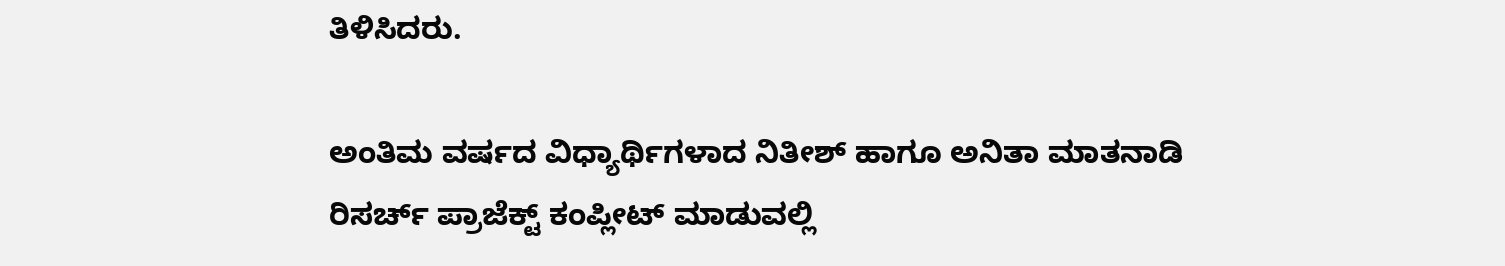ತಿಳಿಸಿದರು.

ಅಂತಿಮ ವರ್ಷದ ವಿಧ್ಯಾರ್ಥಿಗಳಾದ ನಿತೀಶ್ ಹಾಗೂ ಅನಿತಾ ಮಾತನಾಡಿ ರಿಸರ್ಚ್ ಪ್ರಾಜೆಕ್ಟ್ ಕಂಪ್ಲೀಟ್ ಮಾಡುವಲ್ಲಿ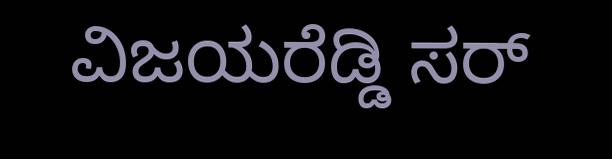ವಿಜಯರೆಡ್ಡಿ ಸರ್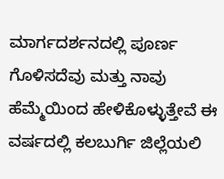ಮಾರ್ಗದರ್ಶನದಲ್ಲಿ ಪೂರ್ಣ ಗೊಳಿಸದೆವು ಮತ್ತು ನಾವು ಹೆಮ್ಮೆಯಿಂದ ಹೇಳಿಕೊಳ್ಳುತ್ತೇವೆ ಈ ವರ್ಷದಲ್ಲಿ ಕಲಬುರ್ಗಿ ಜಿಲ್ಲೆಯಲಿ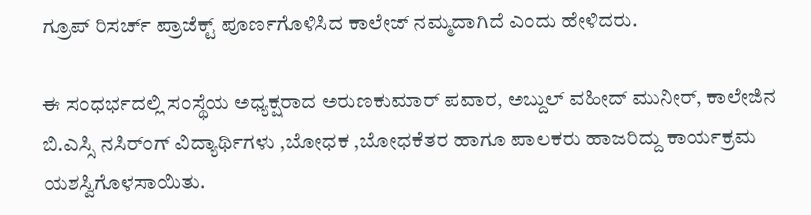ಗ್ರೂಪ್ ರಿಸರ್ಚ್ ಪ್ರಾಜೆಕ್ಟ್ ಪೂರ್ಣಗೊಳಿಸಿದ ಕಾಲೇಜ್ ನಮ್ಮದಾಗಿದೆ ಎಂದು ಹೇಳಿದರು.

ಈ ಸಂಧರ್ಭದಲ್ಲಿ ಸಂಸ್ಥೆಯ ಅಧ್ಯಕ್ಷರಾದ ಅರುಣಕುಮಾರ್ ಪವಾರ, ಅಬ್ದುಲ್ ವಹೀದ್ ಮುನೀರ್, ಕಾಲೇಜಿನ ಬಿ.ಎಸ್ಸಿ ನಸಿರ್ಂಗ್ ವಿದ್ಯಾರ್ಥಿಗಳು ,ಬೋಧಕ ,ಬೋಧಕೆತರ ಹಾಗೂ ಪಾಲಕರು ಹಾಜರಿದ್ದು ಕಾರ್ಯಕ್ರಮ ಯಶಸ್ವಿಗೊಳಸಾಯಿತು.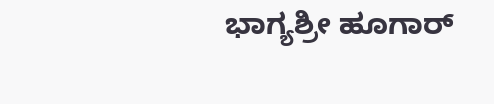ಭಾಗ್ಯಶ್ರೀ ಹೂಗಾರ್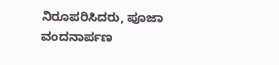ನಿರೂಪರಿಸಿದರು, ಪೂಜಾ ವಂದನಾರ್ಪಣ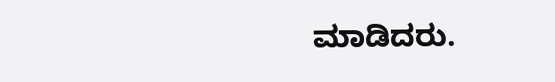ಮಾಡಿದರು.